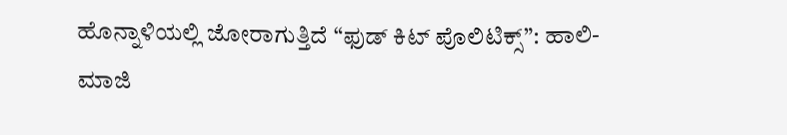ಹೊನ್ನಾಳಿಯಲ್ಲಿ ಜೋರಾಗುತ್ತಿದೆ “ಫುಡ್ ಕಿಟ್ ಪೊಲಿಟಿಕ್ಸ್”: ಹಾಲಿ- ಮಾಜಿ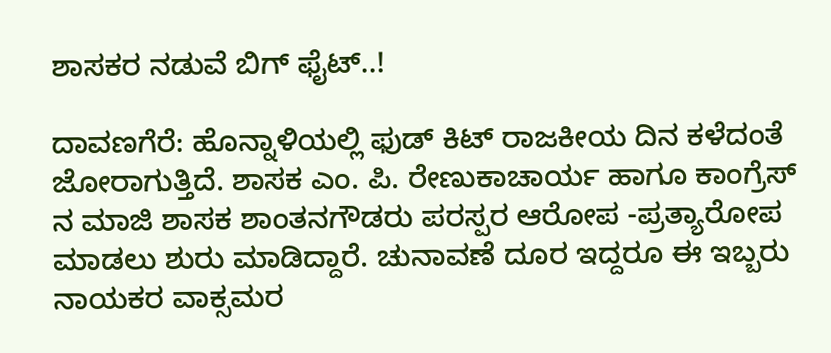ಶಾಸಕರ ನಡುವೆ ಬಿಗ್ ಫೈಟ್..!

ದಾವಣಗೆರೆ: ಹೊನ್ನಾಳಿಯಲ್ಲಿ ಫುಡ್ ಕಿಟ್ ರಾಜಕೀಯ ದಿನ ಕಳೆದಂತೆ ಜೋರಾಗುತ್ತಿದೆ. ಶಾಸಕ ಎಂ. ಪಿ. ರೇಣುಕಾಚಾರ್ಯ ಹಾಗೂ ಕಾಂಗ್ರೆಸ್ ನ ಮಾಜಿ ಶಾಸಕ ಶಾಂತನಗೌಡರು ಪರಸ್ಪರ ಆರೋಪ -ಪ್ರತ್ಯಾರೋಪ ಮಾಡಲು ಶುರು ಮಾಡಿದ್ದಾರೆ. ಚುನಾವಣೆ ದೂರ ಇದ್ದರೂ ಈ ಇಬ್ಬರು ನಾಯಕರ ವಾಕ್ಸಮರ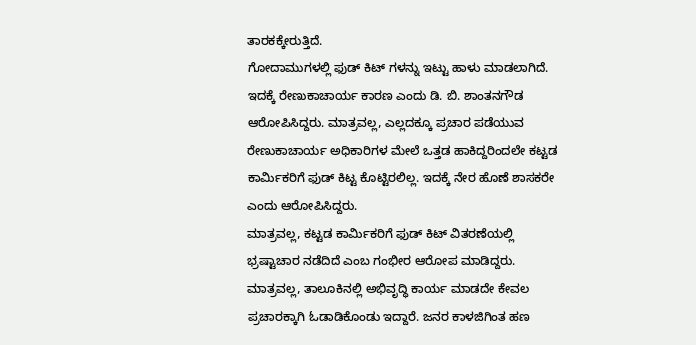ತಾರಕಕ್ಕೇರುತ್ತಿದೆ.
ಗೋದಾಮುಗಳಲ್ಲಿ ಫುಡ್ ಕಿಟ್ ಗಳನ್ನು ಇಟ್ಟು ಹಾಳು ಮಾಡಲಾಗಿದೆ. ಇದಕ್ಕೆ ರೇಣುಕಾಚಾರ್ಯ ಕಾರಣ ಎಂದು ಡಿ. ಬಿ. ಶಾಂತನಗೌಡ ಆರೋಪಿಸಿದ್ದರು. ಮಾತ್ರವಲ್ಲ, ಎಲ್ಲದಕ್ಕೂ ಪ್ರಚಾರ ಪಡೆಯುವ ರೇಣುಕಾಚಾರ್ಯ ಅಧಿಕಾರಿಗಳ ಮೇಲೆ ಒತ್ತಡ ಹಾಕಿದ್ದರಿಂದಲೇ ಕಟ್ಟಡ ಕಾರ್ಮಿಕರಿಗೆ ಫುಡ್ ಕಿಟ್ಟ ಕೊಟ್ಟಿರಲಿಲ್ಲ. ಇದಕ್ಕೆ ನೇರ ಹೊಣೆ ಶಾಸಕರೇ ಎಂದು ಆರೋಪಿಸಿದ್ದರು.
ಮಾತ್ರವಲ್ಲ, ಕಟ್ಟಡ ಕಾರ್ಮಿಕರಿಗೆ ಫುಡ್ ಕಿಟ್ ವಿತರಣೆಯಲ್ಲಿ ಭ್ರಷ್ಟಾಚಾರ ನಡೆದಿದೆ ಎಂಬ ಗಂಭೀರ ಆರೋಪ ಮಾಡಿದ್ದರು. ಮಾತ್ರವಲ್ಲ, ತಾಲೂಕಿನಲ್ಲಿ ಅಭಿವೃದ್ಧಿ ಕಾರ್ಯ ಮಾಡದೇ ಕೇವಲ ಪ್ರಚಾರಕ್ಕಾಗಿ ಓಡಾಡಿಕೊಂಡು ಇದ್ದಾರೆ. ಜನರ ಕಾಳಜಿಗಿಂತ ಹಣ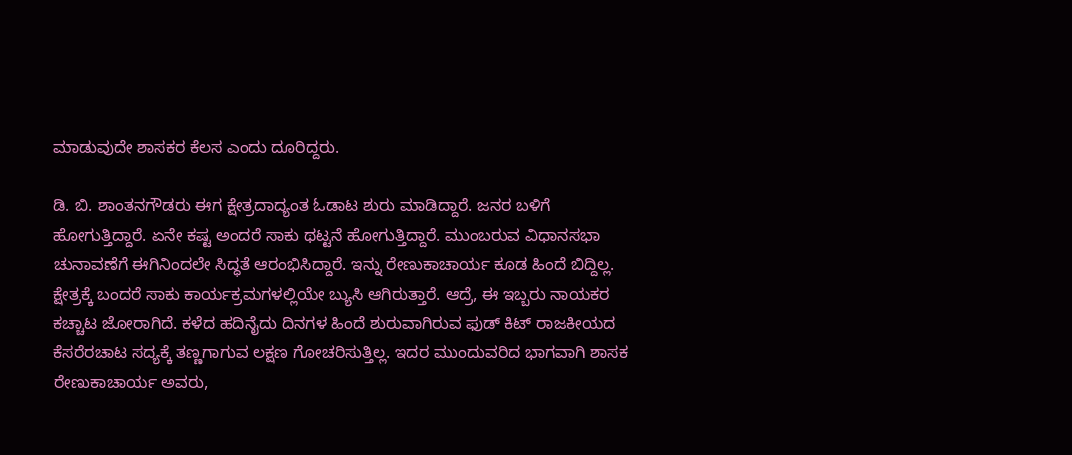ಮಾಡುವುದೇ ಶಾಸಕರ ಕೆಲಸ ಎಂದು ದೂರಿದ್ದರು.

ಡಿ. ಬಿ. ಶಾಂತನಗೌಡರು ಈಗ ಕ್ಷೇತ್ರದಾದ್ಯಂತ ಓಡಾಟ ಶುರು ಮಾಡಿದ್ದಾರೆ. ಜನರ ಬಳಿಗೆ ಹೋಗುತ್ತಿದ್ದಾರೆ. ಏನೇ ಕಷ್ಟ ಅಂದರೆ ಸಾಕು ಥಟ್ಟನೆ ಹೋಗುತ್ತಿದ್ದಾರೆ. ಮುಂಬರುವ ವಿಧಾನಸಭಾ ಚುನಾವಣೆಗೆ ಈಗಿನಿಂದಲೇ ಸಿದ್ಧತೆ ಆರಂಭಿಸಿದ್ದಾರೆ. ಇನ್ನು ರೇಣುಕಾಚಾರ್ಯ ಕೂಡ ಹಿಂದೆ ಬಿದ್ದಿಲ್ಲ. ಕ್ಷೇತ್ರಕ್ಕೆ ಬಂದರೆ ಸಾಕು ಕಾರ್ಯಕ್ರಮಗಳಲ್ಲಿಯೇ ಬ್ಯುಸಿ ಆಗಿರುತ್ತಾರೆ. ಆದ್ರೆ, ಈ ಇಬ್ಬರು ನಾಯಕರ ಕಚ್ಚಾಟ ಜೋರಾಗಿದೆ. ಕಳೆದ ಹದಿನೈದು ದಿನಗಳ ಹಿಂದೆ ಶುರುವಾಗಿರುವ ಫುಡ್ ಕಿಟ್ ರಾಜಕೀಯದ ಕೆಸರೆರಚಾಟ ಸದ್ಯಕ್ಕೆ ತಣ್ಣಗಾಗುವ ಲಕ್ಷಣ ಗೋಚರಿಸುತ್ತಿಲ್ಲ. ಇದರ ಮುಂದುವರಿದ ಭಾಗವಾಗಿ ಶಾಸಕ ರೇಣುಕಾಚಾರ್ಯ ಅವರು,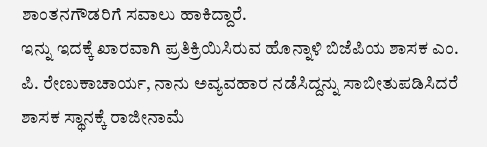ಶಾಂತನಗೌಡರಿಗೆ ಸವಾಲು ಹಾಕಿದ್ದಾರೆ.
ಇನ್ನು ಇದಕ್ಕೆ ಖಾರವಾಗಿ ಪ್ರತಿಕ್ರಿಯಿಸಿರುವ ಹೊನ್ನಾಳಿ ಬಿಜೆಪಿಯ ಶಾಸಕ ಎಂ. ಪಿ. ರೇಣುಕಾಚಾರ್ಯ, ನಾನು ಅವ್ಯವಹಾರ ನಡೆಸಿದ್ದನ್ನು ಸಾಬೀತುಪಡಿಸಿದರೆ ಶಾಸಕ ಸ್ಥಾನಕ್ಕೆ ರಾಜೀನಾಮೆ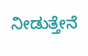ನೀಡುತ್ತೇನೆ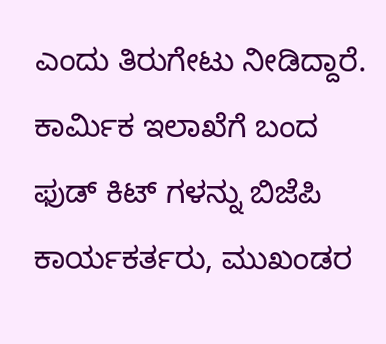ಎಂದು ತಿರುಗೇಟು ನೀಡಿದ್ದಾರೆ. ಕಾರ್ಮಿಕ ಇಲಾಖೆಗೆ ಬಂದ ಫುಡ್ ಕಿಟ್ ಗಳನ್ನು ಬಿಜೆಪಿ ಕಾರ್ಯಕರ್ತರು, ಮುಖಂಡರ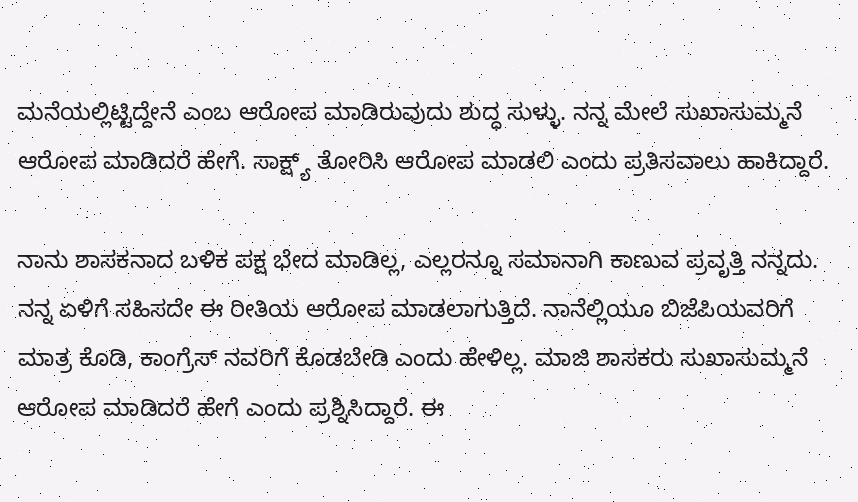ಮನೆಯಲ್ಲಿಟ್ಟಿದ್ದೇನೆ ಎಂಬ ಆರೋಪ ಮಾಡಿರುವುದು ಶುದ್ಧ ಸುಳ್ಳು. ನನ್ನ ಮೇಲೆ ಸುಖಾಸುಮ್ಮನೆ ಆರೋಪ ಮಾಡಿದರೆ ಹೇಗೆ. ಸಾಕ್ಷ್ಯ್ ತೋರಿಸಿ ಆರೋಪ ಮಾಡಲಿ ಎಂದು ಪ್ರತಿಸವಾಲು ಹಾಕಿದ್ದಾರೆ.

ನಾನು ಶಾಸಕನಾದ ಬಳಿಕ ಪಕ್ಷ ಭೇದ ಮಾಡಿಲ್ಲ, ಎಲ್ಲರನ್ನೂ ಸಮಾನಾಗಿ ಕಾಣುವ ಪ್ರವೃತ್ತಿ ನನ್ನದು. ನನ್ನ ಏಳಿಗೆ ಸಹಿಸದೇ ಈ ರೀತಿಯ ಆರೋಪ ಮಾಡಲಾಗುತ್ತಿದೆ. ನಾನೆಲ್ಲಿಯೂ ಬಿಜೆಪಿಯವರಿಗೆ ಮಾತ್ರ ಕೊಡಿ, ಕಾಂಗ್ರೆಸ್ ನವರಿಗೆ ಕೊಡಬೇಡಿ ಎಂದು ಹೇಳಿಲ್ಲ. ಮಾಜಿ ಶಾಸಕರು ಸುಖಾಸುಮ್ಮನೆ ಆರೋಪ ಮಾಡಿದರೆ ಹೇಗೆ ಎಂದು ಪ್ರಶ್ನಿಸಿದ್ದಾರೆ. ಈ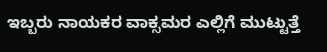ಇಬ್ಬರು ನಾಯಕರ ವಾಕ್ಸಮರ ಎಲ್ಲಿಗೆ ಮುಟ್ಟುತ್ತೆ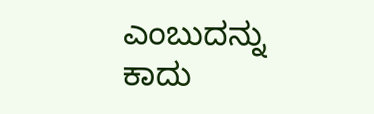ಎಂಬುದನ್ನು ಕಾದು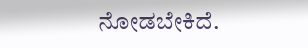ನೋಡಬೇಕಿದೆ.